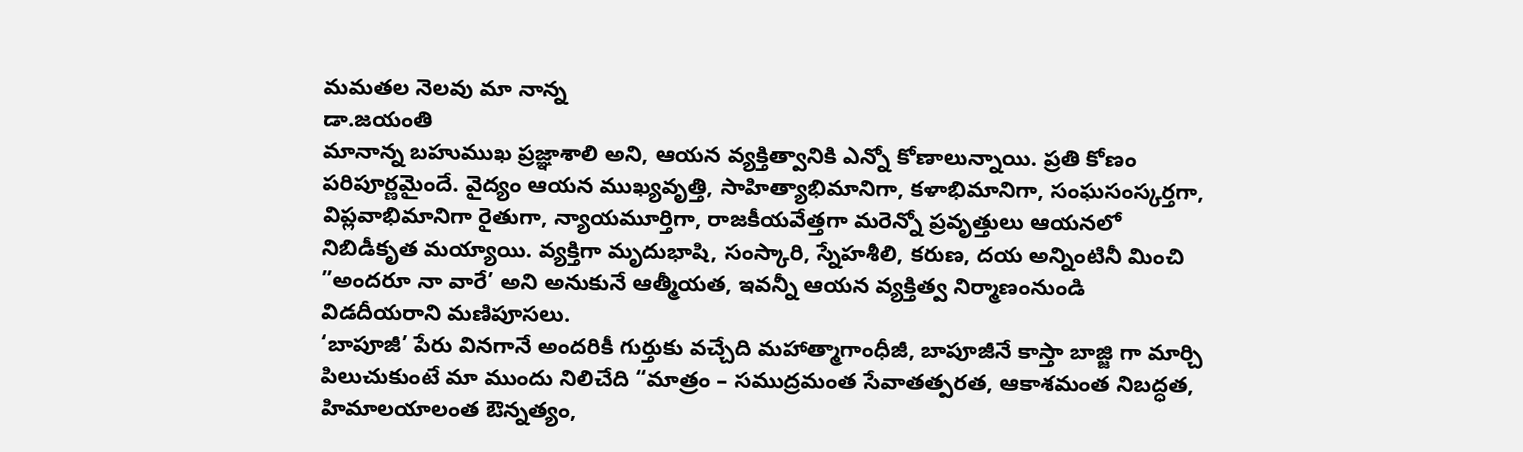మమతల నెలవు మా నాన్న
డా.జయంతి
మానాన్న బహుముఖ ప్రజ్ఞాశాలి అని, ఆయన వ్యక్తిత్వానికి ఎన్నో కోణాలున్నాయి. ప్రతి కోణం పరిపూర్ణమైందే. వైద్యం ఆయన ముఖ్యవృత్తి, సాహిత్యాభిమానిగా, కళాభిమానిగా, సంఘసంస్కర్తగా, విప్లవాభిమానిగా రైతుగా, న్యాయమూర్తిగా, రాజకీయవేత్తగా మరెన్నో ప్రవృత్తులు ఆయనలో నిబిడీకృత మయ్యాయి. వ్యక్తిగా మృదుభాషి, సంస్కారి, స్నేహశీలి, కరుణ, దయ అన్నింటినీ మించి ”అందరూ నా వారే’ అని అనుకునే ఆత్మీయత, ఇవన్నీ ఆయన వ్యక్తిత్వ నిర్మాణంనుండి విడదీయరాని మణిపూసలు.
‘బాపూజీ’ పేరు వినగానే అందరికీ గుర్తుకు వచ్చేది మహాత్మాగాంధీజీ, బాపూజీనే కాస్తా బాజ్జి గా మార్చి పిలుచుకుంటే మా ముందు నిలిచేది “మాత్రం – సముద్రమంత సేవాతత్పరత, ఆకాశమంత నిబద్ధత, హిమాలయాలంత ఔన్నత్యం,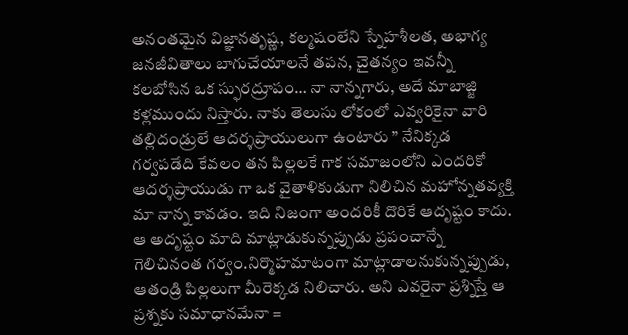అనంతమైన విజ్ఞానతృష్ణ, కల్మషంలేని స్నేహశీలత, అభాగ్య జనజీవితాలు బాగుచేయాలనే తపన, చైతన్యం ఇవన్నీ కలబోసిన ఒక స్ఫురద్రూపం… నా నాన్నగారు, అదే మాబాజ్జి కళ్లముందు నిస్తారు. నాకు తెలుసు లోకంలో ఎవ్వరికైనా వారి తల్లిదండ్రులే ఆదర్శప్రాయులుగా ఉంటారు ” నేనిక్కడ గర్వపడేది కేవలం తన పిల్లలకే గాక సమాజంలోని ఎందరికో ఆదర్శప్రాయుడు గా ఒక వైతాళికుడుగా నిలిచిన మహోన్నతవ్యక్తి మా నాన్న కావడం. ఇది నిజంగా అందరికీ దొరికే ఆదృష్టం కాదు. ఆ అదృష్టం మాది మాట్లాడుకున్నప్పుడు ప్రపంచాన్నే గెలిచినంత గర్వం.నిర్మొహమాటంగా మాట్లాడాలనుకున్నప్పుడు, ఆతండ్రి పిల్లలుగా మీరెక్కడ నిలిచారు. అని ఎవరైనా ప్రశ్నిస్తే ఆ ప్రశ్నకు సమాధానమేనా =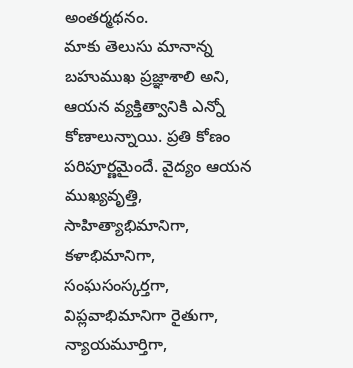అంతర్మథనం.
మాకు తెలుసు మానాన్న బహుముఖ ప్రజ్ఞాశాలి అని, ఆయన వ్యక్తిత్వానికి ఎన్నో కోణాలున్నాయి. ప్రతి కోణం పరిపూర్ణమైందే. వైద్యం ఆయన ముఖ్యవృత్తి, సాహిత్యాభిమానిగా, కళాభిమానిగా, సంఘసంస్కర్తగా, విప్లవాభిమానిగా రైతుగా, న్యాయమూర్తిగా,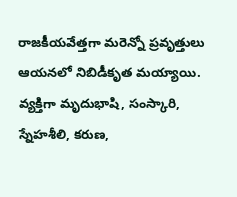రాజకీయవేత్తగా మరెన్నో ప్రవృత్తులు ఆయనలో నిబిడీకృత మయ్యాయి. వ్యక్తిగా మృదుభాషి, సంస్కారి, స్నేహశీలి, కరుణ,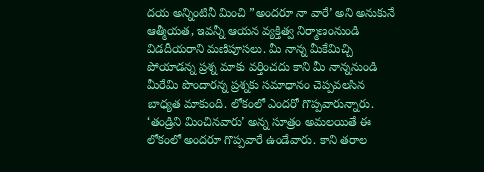దయ అన్నింటినీ మించి ”అందరూ నా వారే’ అని అనుకునే ఆత్మీయత, ఇవన్నీ ఆయన వ్యక్తిత్వ నిర్మాణంనుండి విడదీయరాని మణిపూసలు. మీ నాన్న మీకేమిచ్చి పోయాడన్న ప్రశ్న మాకు వర్తించదు కాని మీ నాన్ననుండి మీరేమి పొందారన్న ప్రశ్నకు సమాధానం చెప్పవలసిన బాధ్యత మాకుంది. లోకంలో ఎందరో గొప్పవారున్నారు. ‘తండ్రిని మించినవారు’ అన్న సూత్రం అమలయితే ఈ లోకంలో అందరూ గొప్పవారే ఉండేవారు. కాని తరాల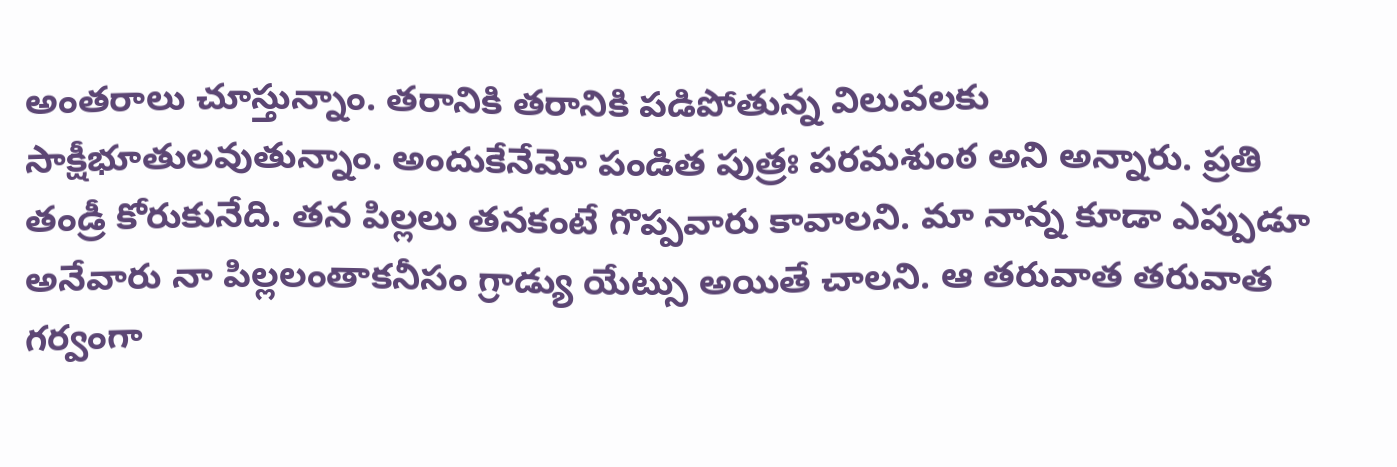అంతరాలు చూస్తున్నాం. తరానికి తరానికి పడిపోతున్న విలువలకు సాక్షీభూతులవుతున్నాం. అందుకేనేమో పండిత పుత్రః పరమశుంఠ అని అన్నారు. ప్రతి తండ్రీ కోరుకునేది. తన పిల్లలు తనకంటే గొప్పవారు కావాలని. మా నాన్న కూడా ఎప్పుడూ అనేవారు నా పిల్లలంతాకనీసం గ్రాడ్యు యేట్సు అయితే చాలని. ఆ తరువాత తరువాత గర్వంగా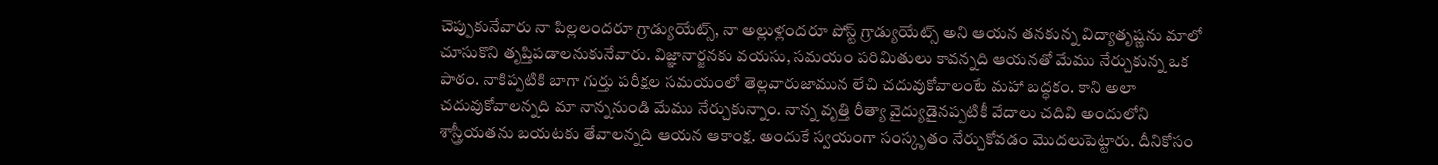చెప్పుకునేవారు నా పిల్లలందరూ గ్రాడ్యుయేట్స్, నా అల్లుళ్లందరూ పోస్ట్ గ్రాడ్యుయేట్స్ అని ఆయన తనకున్న విద్యాతృష్ణను మాలో చూసుకొని తృప్తిపడాలనుకునేవారు. విజ్ఞానార్జనకు వయసు, సమయం పరిమితులు కావన్నది ఆయనతో మేము నేర్చుకున్న ఒక పాఠం. నాకిప్పటికి బాగా గుర్తు పరీక్షల సమయంలో తెల్లవారుజామున లేచి చదువుకోవాలంటే మహా బద్ధకం. కాని అలా చదువుకోవాలన్నది మా నాన్ననుండి మేము నేర్చుకున్నాం. నాన్న వృత్తి రీత్యా వైద్యుడైనప్పటికీ వేదాలు చదివి అందులోని శాస్త్రీయతను బయటకు తేవాలన్నది ఆయన ఆకాంక్ష. అందుకే స్వయంగా సంస్కృతం నేర్చుకోవడం మొదలుపెట్టారు. దీనికోసం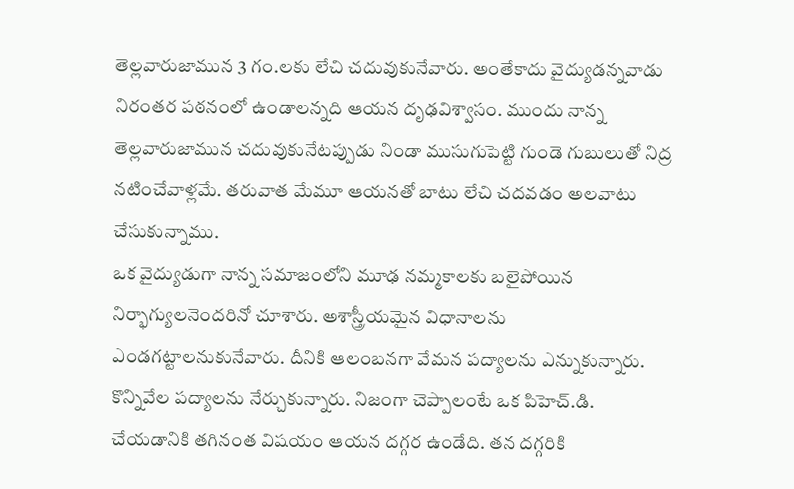తెల్లవారుజామున 3 గం.లకు లేచి చదువుకునేవారు. అంతేకాదు వైద్యుడన్నవాడు నిరంతర పఠనంలో ఉండాలన్నది ఆయన దృఢవిశ్వాసం. ముందు నాన్న తెల్లవారుజామున చదువుకునేటప్పుడు నిండా ముసుగుపెట్టి గుండె గుబులుతో నిద్ర నటించేవాళ్లమే. తరువాత మేమూ ఆయనతో బాటు లేచి చదవడం అలవాటు చేసుకున్నాము.
ఒక వైద్యుడుగా నాన్న సమాజంలోని మూఢ నమ్మకాలకు బలైపోయిన నిర్భాగ్యులనెందరినో చూశారు. అశాస్త్రీయమైన విధానాలను ఎండగట్టాలనుకునేవారు. దీనికి ఆలంబనగా వేమన పద్యాలను ఎన్నుకున్నారు. కొన్నివేల పద్యాలను నేర్చుకున్నారు. నిజంగా చెప్పాలంటే ఒక పిహెచ్.డి. చేయడానికి తగినంత విషయం ఆయన దగ్గర ఉండేది. తన దగ్గరికి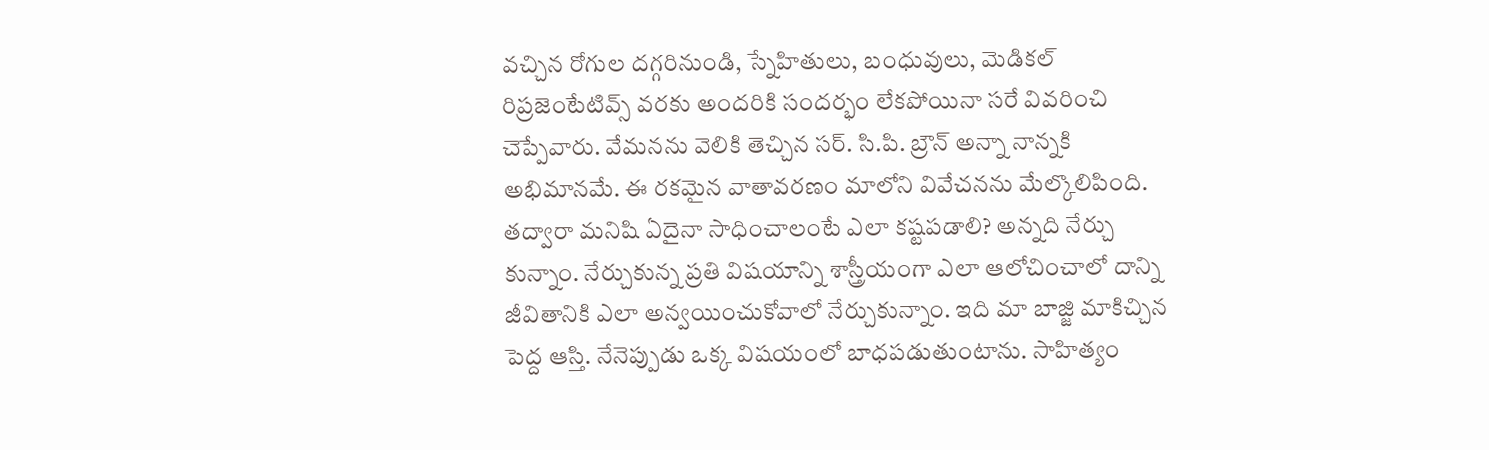వచ్చిన రోగుల దగ్గరినుండి, స్నేహితులు, బంధువులు, మెడికల్ రిప్రజెంటేటివ్స్ వరకు అందరికి సందర్భం లేకపోయినా సరే వివరించి చెప్పేవారు. వేమనను వెలికి తెచ్చిన సర్. సి.పి. బ్రౌన్ అన్నా నాన్నకి అభిమానమే. ఈ రకమైన వాతావరణం మాలోని వివేచనను మేల్కొలిపింది. తద్వారా మనిషి ఏదైనా సాధించాలంటే ఎలా కష్టపడాలి? అన్నది నేర్చు కున్నాం. నేర్చుకున్న ప్రతి విషయాన్ని శాస్త్రీయంగా ఎలా ఆలోచించాలో దాన్ని జీవితానికి ఎలా అన్వయించుకోవాలో నేర్చుకున్నాం. ఇది మా బాజ్జి మాకిచ్చిన పెద్ద ఆస్తి. నేనెప్పుడు ఒక్క విషయంలో బాధపడుతుంటాను. సాహిత్యం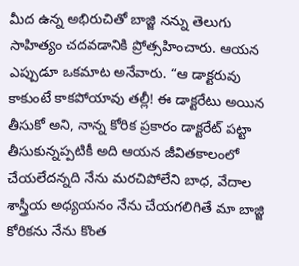మీద ఉన్న అభిరుచితో బాజ్జి నన్ను తెలుగు సాహిత్యం చదవడానికి ప్రోత్సహించారు. ఆయన ఎప్పుడూ ఒకమాట అనేవారు. “ఆ డాక్టరువు కాకుంటే కాకపోయావు తల్లీ! ఈ డాక్టరేటు అయిన తీసుకో అని, నాన్న కోరిక ప్రకారం డాక్టరేట్ పట్టా తీసుకున్నప్పటికీ అది ఆయన జీవితకాలంలో చేయలేదన్నది నేను మరచిపోలేని బాధ, వేదాల శాస్త్రీయ అధ్యయనం నేను చేయగలిగితే మా బాజ్జి కోరికను నేను కొంత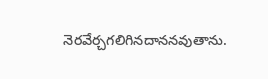నెరవేర్చగలిగినదాననవుతాను.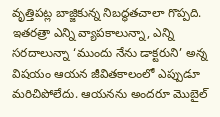వృత్తిపట్ల బాజ్జికున్న నిబద్ధతచాలా గొప్పది. ఇతరత్రా ఎన్ని వ్యాపకాలున్నా, ఎన్ని సరదాలున్నా ‘ముందు నేను డాక్టరుని’ అన్న విషయం ఆయన జీవితకాలంలో ఎప్పుడూ మరిచిపోలేదు. ఆయనను అందరూ మొబైల్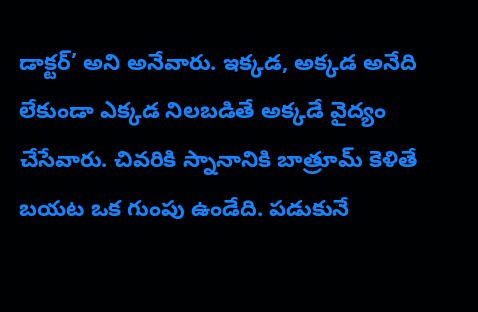డాక్టర్’ అని అనేవారు. ఇక్కడ, అక్కడ అనేది లేకుండా ఎక్కడ నిలబడితే అక్కడే వైద్యం చేసేవారు. చివరికి స్నానానికి బాత్రూమ్ కెళితే బయట ఒక గుంపు ఉండేది. పడుకునే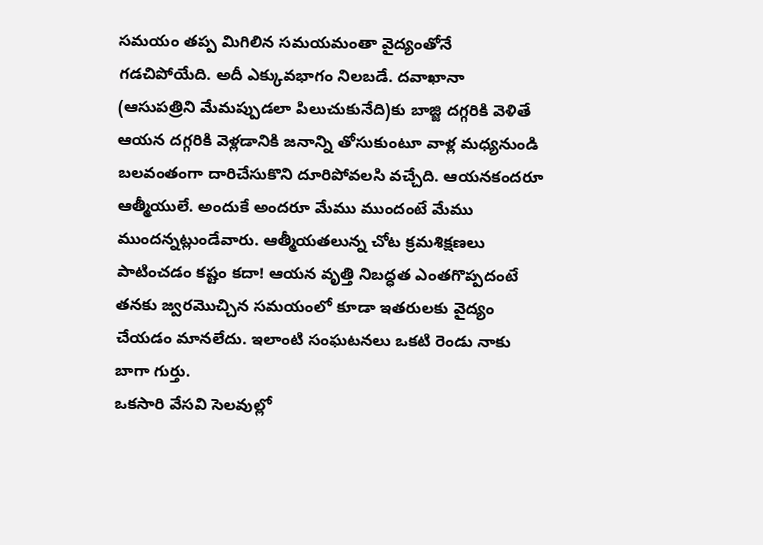సమయం తప్ప మిగిలిన సమయమంతా వైద్యంతోనే గడచిపోయేది. అదీ ఎక్కువభాగం నిలబడే. దవాఖానా (ఆసుపత్రిని మేమప్పుడలా పిలుచుకునేది)కు బాజ్జి దగ్గరికి వెళితే ఆయన దగ్గరికి వెళ్లడానికి జనాన్ని తోసుకుంటూ వాళ్ల మధ్యనుండి బలవంతంగా దారిచేసుకొని దూరిపోవలసి వచ్చేది. ఆయనకందరూ ఆత్మీయులే. అందుకే అందరూ మేము ముందంటే మేము ముందన్నట్లుండేవారు. ఆత్మీయతలున్న చోట క్రమశిక్షణలు పాటించడం కష్టం కదా! ఆయన వృత్తి నిబద్ధత ఎంతగొప్పదంటే తనకు జ్వరమొచ్చిన సమయంలో కూడా ఇతరులకు వైద్యం చేయడం మానలేదు. ఇలాంటి సంఘటనలు ఒకటి రెండు నాకు బాగా గుర్తు.
ఒకసారి వేసవి సెలవుల్లో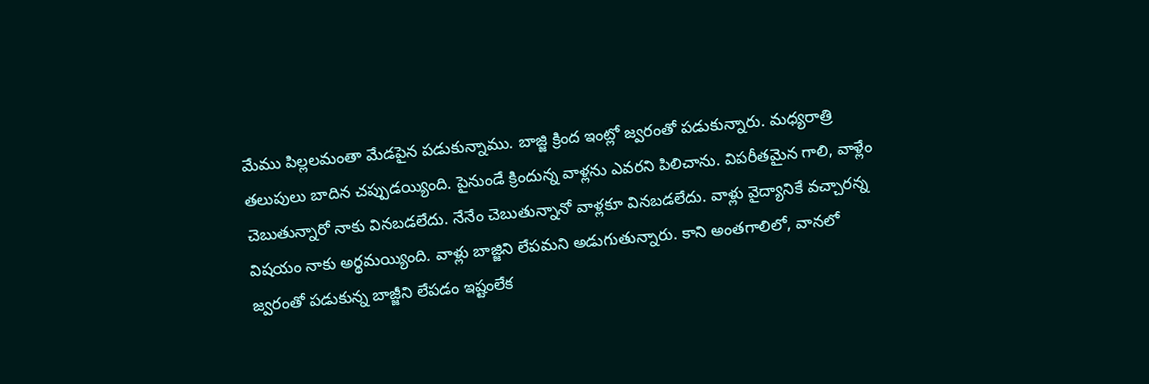మేము పిల్లలమంతా మేడపైన పడుకున్నాము. బాజ్జి క్రింద ఇంట్లో జ్వరంతో పడుకున్నారు. మధ్యరాత్రి తలుపులు బాదిన చప్పుడయ్యింది. పైనుండే క్రిందున్న వాళ్లను ఎవరని పిలిచాను. విపరీతమైన గాలి, వాళ్లేం చెబుతున్నారో నాకు వినబడలేదు. నేనేం చెబుతున్నానో వాళ్లకూ వినబడలేదు. వాళ్లు వైద్యానికే వచ్చారన్న విషయం నాకు అర్థమయ్యింది. వాళ్లు బాజ్జిని లేపమని అడుగుతున్నారు. కాని అంతగాలిలో, వానలో జ్వరంతో పడుకున్న బాజ్జీని లేపడం ఇష్టంలేక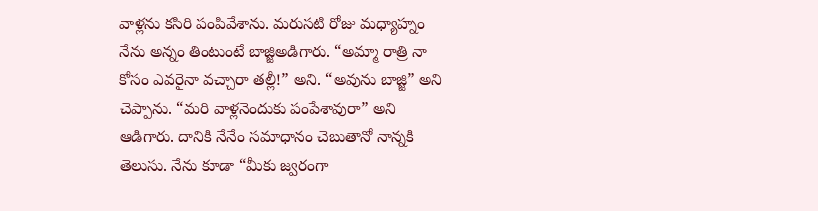వాళ్లను కసిరి పంపివేశాను. మరుసటి రోజు మధ్యాహ్నం నేను అన్నం తింటుంటే బాజ్జిఅడిగారు. “అమ్మా రాత్రి నా కోసం ఎవరైనా వచ్చారా తల్లీ!” అని. “అవును బాజ్జి” అని చెప్పాను. “మరి వాళ్లనెందుకు పంపేశావురా” అని ఆడిగారు. దానికి నేనేం సమాధానం చెబుతానో నాన్నకి తెలుసు. నేను కూడా “మీకు జ్వరంగా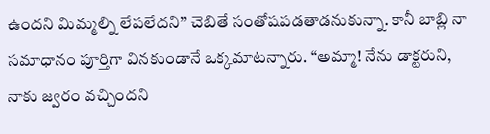ఉందని మిమ్మల్ని లేపలేదని” చెబితే సంతోషపడతాడనుకున్నా. కానీ బాబ్లి నా సమాధానం పూర్తిగా వినకుండానే ఒక్కమాటన్నారు. “అమ్మా! నేను డాక్టరుని, నాకు జ్వరం వచ్చిందని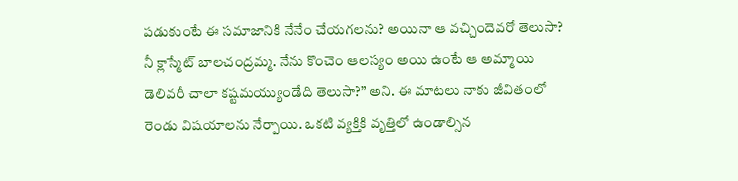పడుకుంటే ఈ సమాజానికి నేనేం చేయగలను? అయినా ఆ వచ్చిందెవరో తెలుసా? నీ క్లాస్మేట్ బాలచంద్రమ్మ. నేను కొంచెం ఆలస్యం అయి ఉంటే ఆ అమ్మాయి డెలివరీ చాలా కష్టమయ్యుండేది తెలుసా?” అని. ఈ మాటలు నాకు జీవితంలో రెండు విషయాలను నేర్పాయి. ఒకటి వ్యక్తికి వృత్తిలో ఉండాల్సిన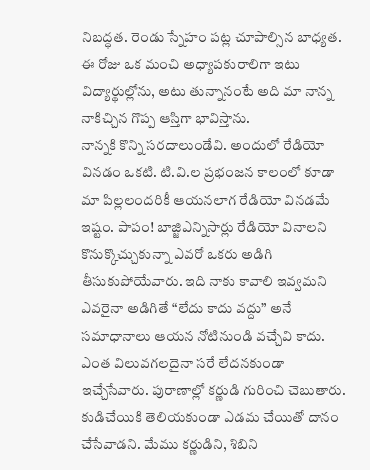నిబద్ధత. రెండు స్నేహం పట్ల చూపాల్సిన బాధ్యత. ఈ రోజు ఒక మంచి అధ్యాపకురాలిగా ఇటు విద్యార్థుల్లోను, అటు తున్నానంటే అది మా నాన్న నాకిచ్చిన గొప్ప ఆస్తిగా భావిస్తాను.
నాన్నకి కొన్ని సరదాలుండేవి. అందులో రేడియో వినడం ఒకటి. టి.వి.ల ప్రభంజన కాలంలో కూడా మా పిల్లలందరికీ ఆయనలాగ రేడియో వినడమే ఇష్టం. పాపం! బాజ్జిఎన్నిసార్లు రేడియో వినాలని కొనుక్కొచ్చుకున్నా ఎవరో ఒకరు అడిగి తీసుకుపోయేవారు. ఇది నాకు కావాలి ఇవ్వమని ఎవరైనా అడిగితే “లేదు కాదు వద్దు” అనే సమాధానాలు ఆయన నోటినుండి వచ్చేవి కాదు. ఎంత విలువగలదైనా సరే లేదనకుండా ఇచ్చేసేవారు. పురాణాల్లో కర్ణుడి గురించి చెబుతారు. కుడిచేయికి తెలియకుండా ఎడమ చేయితో దానం చేసేవాడని. మేము కర్ణుడిని, శిబిని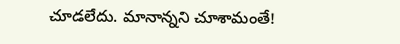చూడలేదు. మానాన్నని చూశామంతే!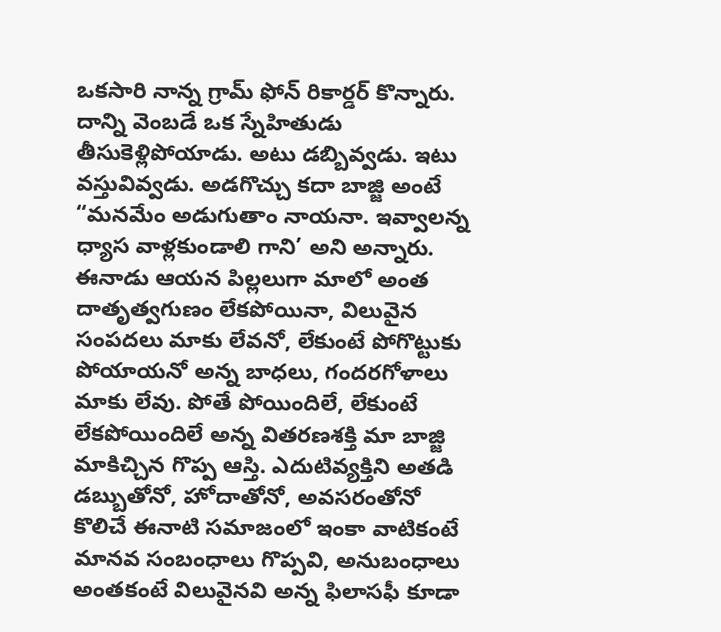ఒకసారి నాన్న గ్రామ్ ఫోన్ రికార్డర్ కొన్నారు. దాన్ని వెంబడే ఒక స్నేహితుడు తీసుకెళ్లిపోయాడు. అటు డబ్బివ్వడు. ఇటు వస్తువివ్వడు. అడగొచ్చు కదా బాజ్జి అంటే “మనమేం అడుగుతాం నాయనా. ఇవ్వాలన్న ధ్యాస వాళ్లకుండాలి గాని’ అని అన్నారు. ఈనాడు ఆయన పిల్లలుగా మాలో అంత దాతృత్వగుణం లేకపోయినా, విలువైన సంపదలు మాకు లేవనో, లేకుంటే పోగొట్టుకు పోయాయనో అన్న బాధలు, గందరగోళాలు మాకు లేవు. పోతే పోయిందిలే, లేకుంటే లేకపోయిందిలే అన్న వితరణశక్తి మా బాజ్జి మాకిచ్చిన గొప్ప ఆస్తి. ఎదుటివ్యక్తిని అతడి డబ్బుతోనో, హోదాతోనో, అవసరంతోనో కొలిచే ఈనాటి సమాజంలో ఇంకా వాటికంటే మానవ సంబంధాలు గొప్పవి, అనుబంధాలు అంతకంటే విలువైనవి అన్న ఫిలాసఫీ కూడా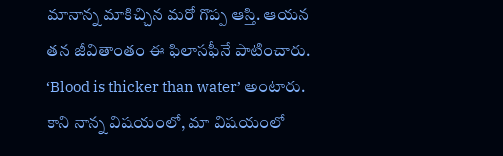మానాన్న మాకిచ్చిన మరో గొప్ప ఆస్తి. ఆయన తన జీవితాంతం ఈ ఫిలాసఫీనే పాటించారు.
‘Blood is thicker than water’ అంటారు. కాని నాన్న విషయంలో, మా విషయంలో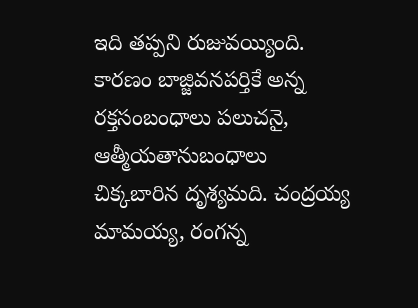ఇది తప్పని రుజువయ్యింది. కారణం బాజ్జివనపర్తికే అన్న రక్తసంబంధాలు పలుచనై, ఆత్మీయతానుబంధాలు చిక్కబారిన దృశ్యమది. చంద్రయ్య మామయ్య, రంగన్న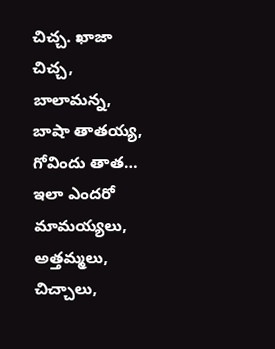చిచ్చ. ఖాజా చిచ్చ, బాలామన్న, బాషా తాతయ్య, గోవిందు తాత… ఇలా ఎందరో మామయ్యలు, అత్తమ్మలు, చిచ్చాలు,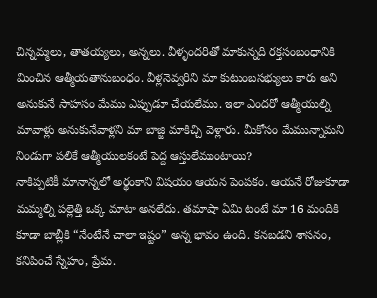చిన్నమ్మలు, తాతయ్యలు, అన్నలు. వీళ్ళందరితో మాకున్నది రక్తసంబంధానికి మించిన ఆత్మీయతానుబంధం. వీళ్లనెవ్వరిని మా కుటుంబసభ్యులు కారు అని అనుకునే సాహసం మేము ఎప్పుడూ చేయలేము. ఇలా ఎందరో ఆత్మీయుల్ని మావాళ్లు అనుకునేవాళ్లని మా బాజ్జి మాకిచ్చి వెళ్లారు. మీకోసం మేమున్నామని నిండుగా పలికే ఆత్మీయులకంటే పెద్ద ఆస్తులేముంటాయి?
నాకిప్పటికీ మానాన్నలో అర్థంకాని విషయం ఆయన పెంపకం. ఆయనే రోజుకూడా మమ్మల్ని పల్లెత్తి ఒక్క మాటా అనలేదు. తమాషా ఏమి టంటే మా 16 మందికి కూడా బాబ్లీకి “నేంటేనే చాలా ఇష్టం” అన్న భావం ఉంది. కనబడని శాసనం, కనిపించే స్నేహం, ప్రేమ.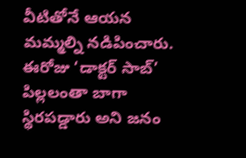వీటితోనే ఆయన మమ్మల్ని నడిపించారు. ఈరోజు ‘డాక్టర్ సాబ్’ పిల్లలంతా బాగా స్థిరపడ్డారు అని జనం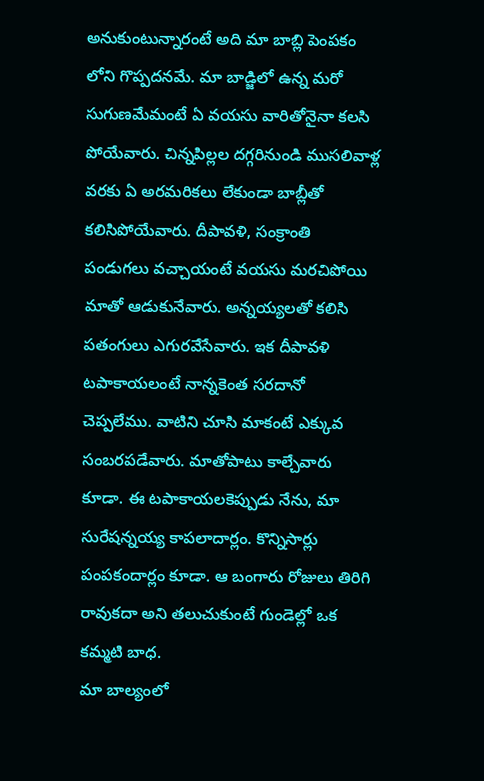అనుకుంటున్నారంటే అది మా బాబ్లి పెంపకం లోని గొప్పదనమే. మా బాడ్జిలో ఉన్న మరో సుగుణమేమంటే ఏ వయసు వారితోనైనా కలసి పోయేవారు. చిన్నపిల్లల దగ్గరినుండి ముసలివాళ్ల వరకు ఏ అరమరికలు లేకుండా బాబ్లీతో కలిసిపోయేవారు. దీపావళి, సంక్రాంతి పండుగలు వచ్చాయంటే వయసు మరచిపోయి మాతో ఆడుకునేవారు. అన్నయ్యలతో కలిసి పతంగులు ఎగురవేసేవారు. ఇక దీపావళి టపాకాయలంటే నాన్నకెంత సరదానో చెప్పలేము. వాటిని చూసి మాకంటే ఎక్కువ సంబరపడేవారు. మాతోపాటు కాల్చేవారు కూడా. ఈ టపాకాయలకెప్పుడు నేను, మా సురేషన్నయ్య కాపలాదార్లం. కొన్నిసార్లు పంపకందార్లం కూడా. ఆ బంగారు రోజులు తిరిగి రావుకదా అని తలుచుకుంటే గుండెల్లో ఒక కమ్మటి బాధ.
మా బాల్యంలో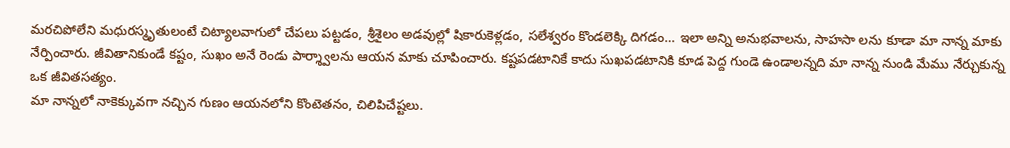మరచిపోలేని మధురస్మృతులంటే చిట్యాలవాగులో చేపలు పట్టడం, శ్రీశైలం అడవుల్లో షికారుకెళ్లడం, సలేశ్వరం కొండలెక్కి దిగడం… ఇలా అన్ని అనుభవాలను, సాహసా లను కూడా మా నాన్న మాకు నేర్పించారు. జీవితానికుండే కష్టం, సుఖం అనే రెండు పార్శ్వాలను ఆయన మాకు చూపించారు. కష్టపడటానికే కాదు సుఖపడటానికి కూడ పెద్ద గుండె ఉండాలన్నది మా నాన్న నుండి మేము నేర్చుకున్న ఒక జీవితసత్యం.
మా నాన్నలో నాకెక్కువగా నచ్చిన గుణం ఆయనలోని కొంటెతనం, చిలిపిచేష్టలు.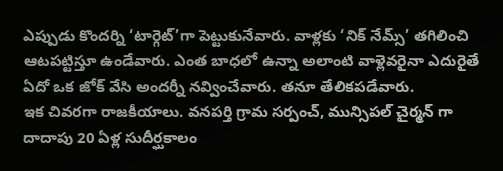ఎప్పుడు కొందర్ని ‘టార్గెట్’గా పెట్టుకునేవారు. వాళ్లకు ‘నిక్ నేమ్స్’ తగిలించి ఆటపట్టిస్తూ ఉండేవారు. ఎంత బాధలో ఉన్నా అలాంటి వాళ్లెవరైనా ఎదురైతే ఏదో ఒక జోక్ వేసి అందర్నీ నవ్వించేవారు. తనూ తేలికపడేవారు.
ఇక చివరగా రాజకీయాలు. వనపర్తి గ్రామ సర్పంచ్, మున్సిపల్ చైర్మన్ గా దాదాపు 20 ఏళ్ల సుదీర్ఘకాలం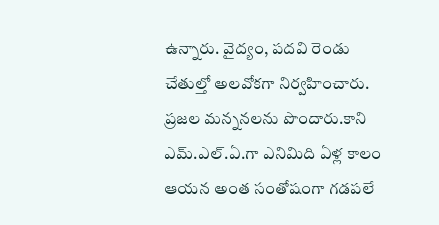ఉన్నారు. వైద్యం, పదవి రెండు చేతుల్తో అలవోకగా నిర్వహించారు. ప్రజల మన్ననలను పొందారు.కాని ఎమ్.ఎల్.ఏ.గా ఎనిమిది ఏళ్ల కాలం ఆయన అంత సంతోషంగా గడపలే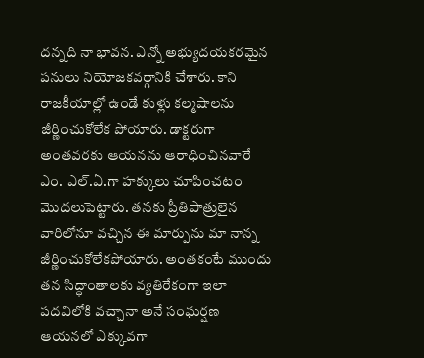దన్నది నా భావన. ఎన్నో అభ్యుదయకరమైన పనులు నియోజకవర్గానికి చేశారు. కాని రాజకీయాల్లో ఉండే కుళ్లు కల్మషాలను జీర్ణించుకోలేక పోయారు. డాక్టరుగా అంతవరకు ఆయనను ఆరాధించినవారే ఎం. ఎల్.ఏ.గా హక్కులు చూపించటం మొదలుపెట్టారు. తనకు ప్రీతిపాత్రులైన వారిలోనూ వచ్చిన ఈ మార్పును మా నాన్న జీర్ణించుకోలేకపోయారు. అంతకంటే ముందు తన సిద్ధాంతాలకు వ్యతిరేకంగా ఇలా పదవిలోకి వచ్చానా అనే సంఘర్షణ ఆయనలో ఎక్కువగా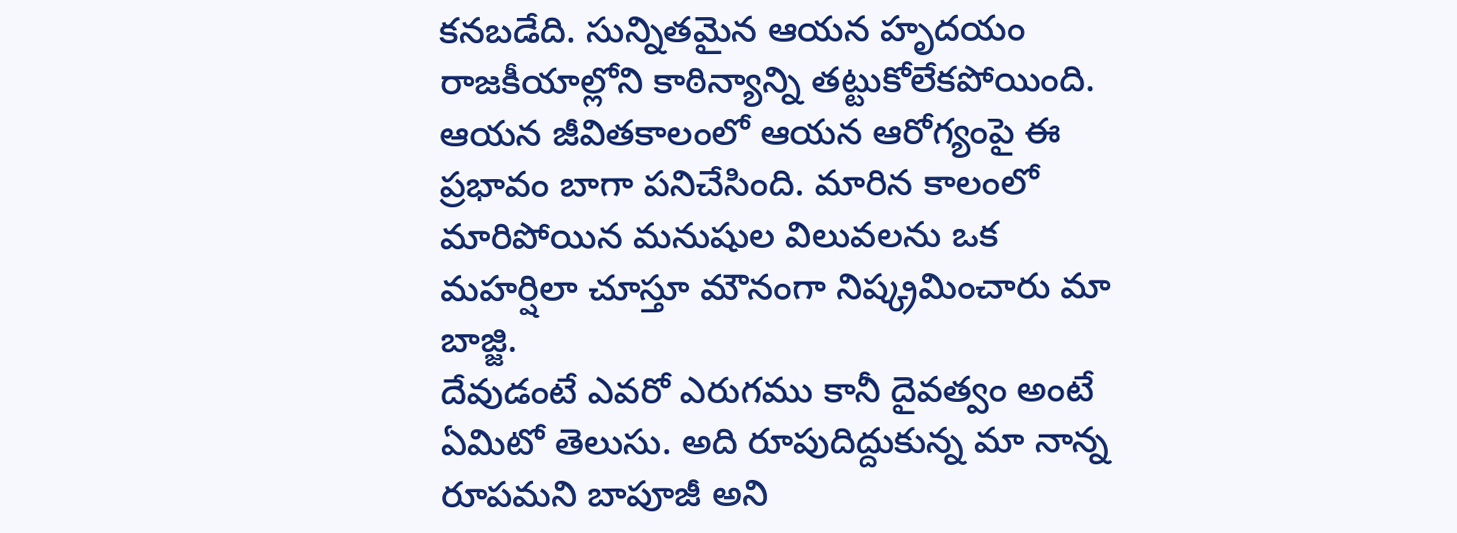కనబడేది. సున్నితమైన ఆయన హృదయం రాజకీయాల్లోని కాఠిన్యాన్ని తట్టుకోలేకపోయింది. ఆయన జీవితకాలంలో ఆయన ఆరోగ్యంపై ఈ ప్రభావం బాగా పనిచేసింది. మారిన కాలంలో మారిపోయిన మనుషుల విలువలను ఒక మహర్షిలా చూస్తూ మౌనంగా నిష్క్రమించారు మా బాజ్జి.
దేవుడంటే ఎవరో ఎరుగము కానీ దైవత్వం అంటే ఏమిటో తెలుసు. అది రూపుదిద్దుకున్న మా నాన్న రూపమని బాపూజీ అని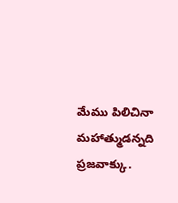మేము పిలిచినా మహాత్ముడన్నది ప్రజవాక్కు.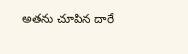అతను చూపిన దారే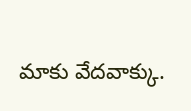మాకు వేదవాక్కు.